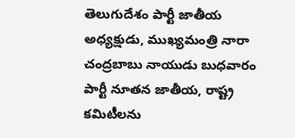తెలుగుదేశం పార్టీ జాతీయ అధ్యక్షుడు, ముఖ్యమంత్రి నారా చంద్రబాబు నాయుడు బుధవారం పార్టీ నూతన జాతీయ, రాష్ట్ర కమిటీలను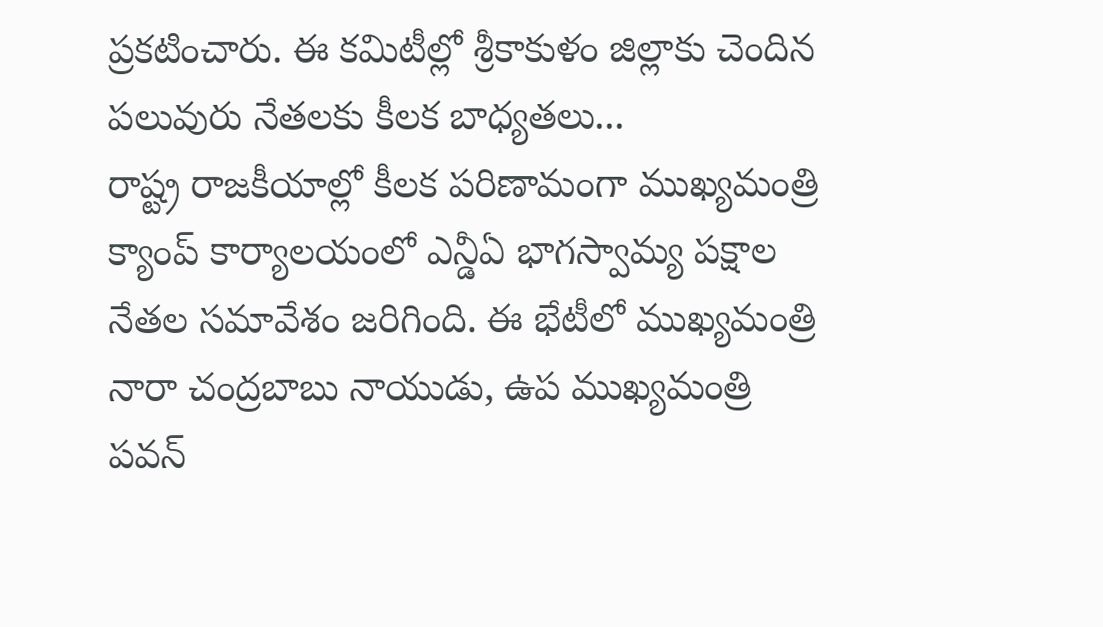ప్రకటించారు. ఈ కమిటీల్లో శ్రీకాకుళం జిల్లాకు చెందిన పలువురు నేతలకు కీలక బాధ్యతలు...
రాష్ట్ర రాజకీయాల్లో కీలక పరిణామంగా ముఖ్యమంత్రి క్యాంప్ కార్యాలయంలో ఎన్డీఏ భాగస్వామ్య పక్షాల నేతల సమావేశం జరిగింది. ఈ భేటీలో ముఖ్యమంత్రి నారా చంద్రబాబు నాయుడు, ఉప ముఖ్యమంత్రి పవన్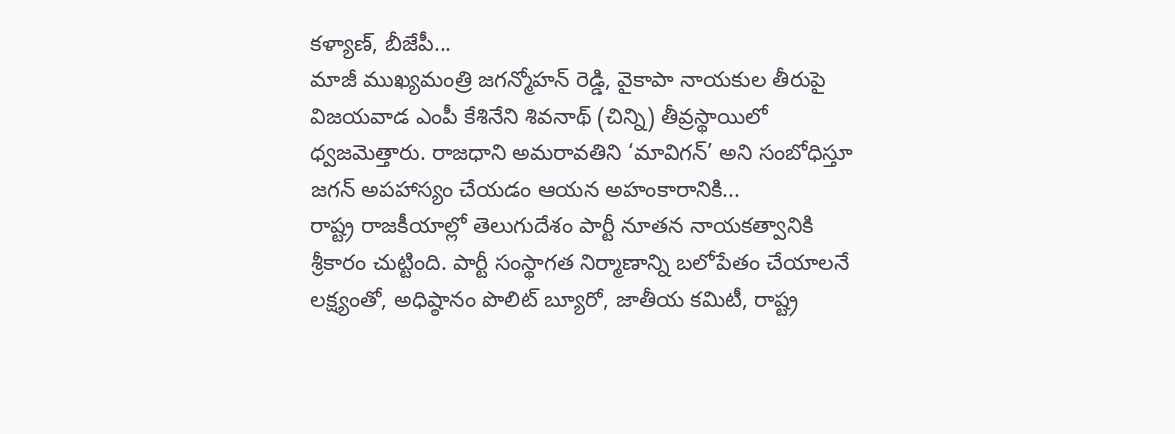కళ్యాణ్, బీజేపీ...
మాజీ ముఖ్యమంత్రి జగన్మోహన్ రెడ్డి, వైకాపా నాయకుల తీరుపై విజయవాడ ఎంపీ కేశినేని శివనాథ్ (చిన్ని) తీవ్రస్థాయిలో ధ్వజమెత్తారు. రాజధాని అమరావతిని ‘మావిగన్’ అని సంబోధిస్తూ జగన్ అపహాస్యం చేయడం ఆయన అహంకారానికి...
రాష్ట్ర రాజకీయాల్లో తెలుగుదేశం పార్టీ నూతన నాయకత్వానికి శ్రీకారం చుట్టింది. పార్టీ సంస్థాగత నిర్మాణాన్ని బలోపేతం చేయాలనే లక్ష్యంతో, అధిష్ఠానం పొలిట్ బ్యూరో, జాతీయ కమిటీ, రాష్ట్ర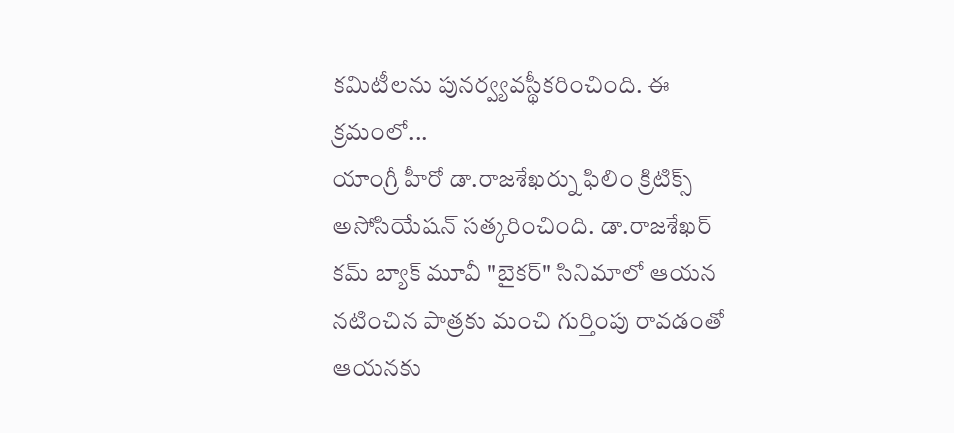కమిటీలను పునర్వ్యవస్థీకరించింది. ఈ క్రమంలో...
యాంగ్రీ హీరో డా.రాజశేఖర్ను ఫిలిం క్రిటిక్స్ అసోసియేషన్ సత్కరించింది. డా.రాజశేఖర్ కమ్ బ్యాక్ మూవీ "బైకర్" సినిమాలో ఆయన నటించిన పాత్రకు మంచి గుర్తింపు రావడంతో ఆయనకు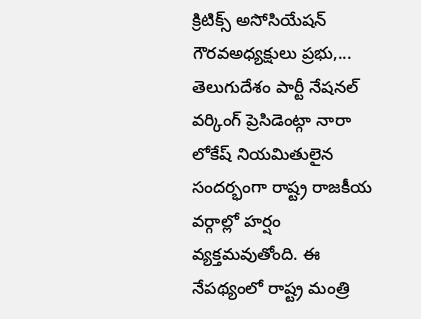క్రిటిక్స్ అసోసియేషన్ గౌరవఅధ్యక్షులు ప్రభు,...
తెలుగుదేశం పార్టీ నేషనల్ వర్కింగ్ ప్రెసిడెంట్గా నారా లోకేష్ నియమితులైన సందర్భంగా రాష్ట్ర రాజకీయ వర్గాల్లో హర్షం వ్యక్తమవుతోంది. ఈ నేపథ్యంలో రాష్ట్ర మంత్రి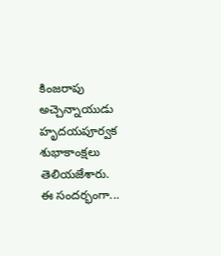కింజరాపు అచ్చెన్నాయుడు హృదయపూర్వక శుభాకాంక్షలు తెలియజేశారు.
ఈ సందర్భంగా...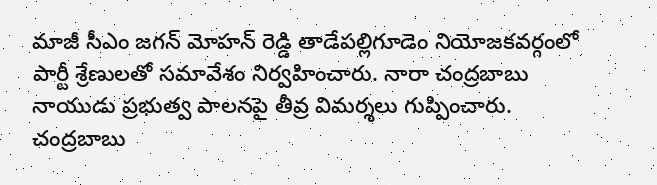మాజీ సీఎం జగన్ మోహన్ రెడ్డి తాడేపల్లిగూడెం నియోజకవర్గంలో పార్టీ శ్రేణులతో సమావేశం నిర్వహించారు. నారా చంద్రబాబు నాయుడు ప్రభుత్వ పాలనపై తీవ్ర విమర్శలు గుప్పించారు. చంద్రబాబు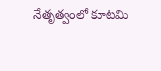నేతృత్వంలో కూటమి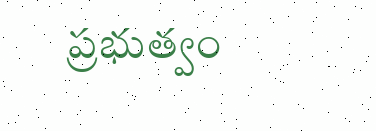ప్రభుత్వం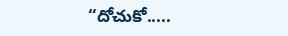“దోచుకో.....